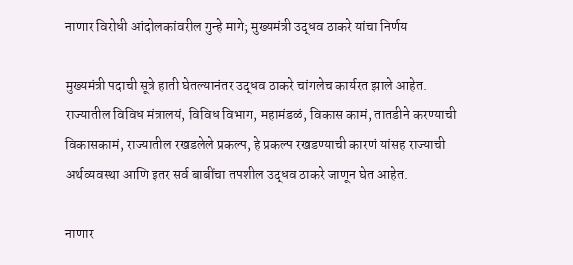नाणार विरोधी आंदोलकांवरील गुन्हे मागे; मुख्यमंत्री उद्धव ठाकरे यांचा निर्णय

मुख्यमंत्री पदाची सूत्रे हाती घेतल्यानंतर उद्धव ठाकरे चांगलेच कार्यरत झाले आहेत. राज्यातील विविध मंत्रालयं, विविध विभाग, महामंडळं, विकास कामं, तातडीने करण्याची विकासकामं, राज्यातील रखडलेले प्रकल्प, हे प्रकल्प रखडण्याची कारणं यांसह राज्याची अर्थव्यवस्था आणि इतर सर्व बाबींचा तपशील उद्धव ठाकरे जाणून घेत आहेत.

नाणार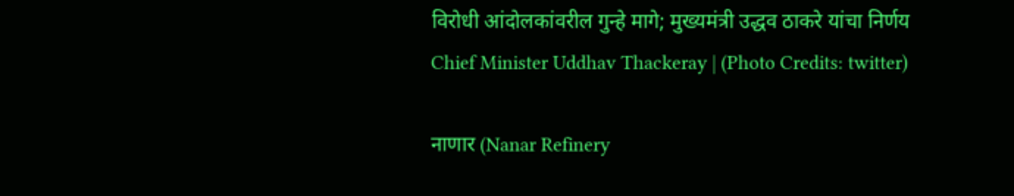विरोधी आंदोलकांवरील गुन्हे मागे; मुख्यमंत्री उद्धव ठाकरे यांचा निर्णय
Chief Minister Uddhav Thackeray | (Photo Credits: twitter)

नाणार (Nanar Refinery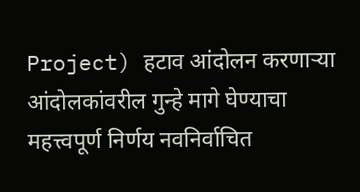Project) हटाव आंदोलन करणाऱ्या आंदोलकांवरील गुन्हे मागे घेण्याचा महत्त्वपूर्ण निर्णय नवनिर्वाचित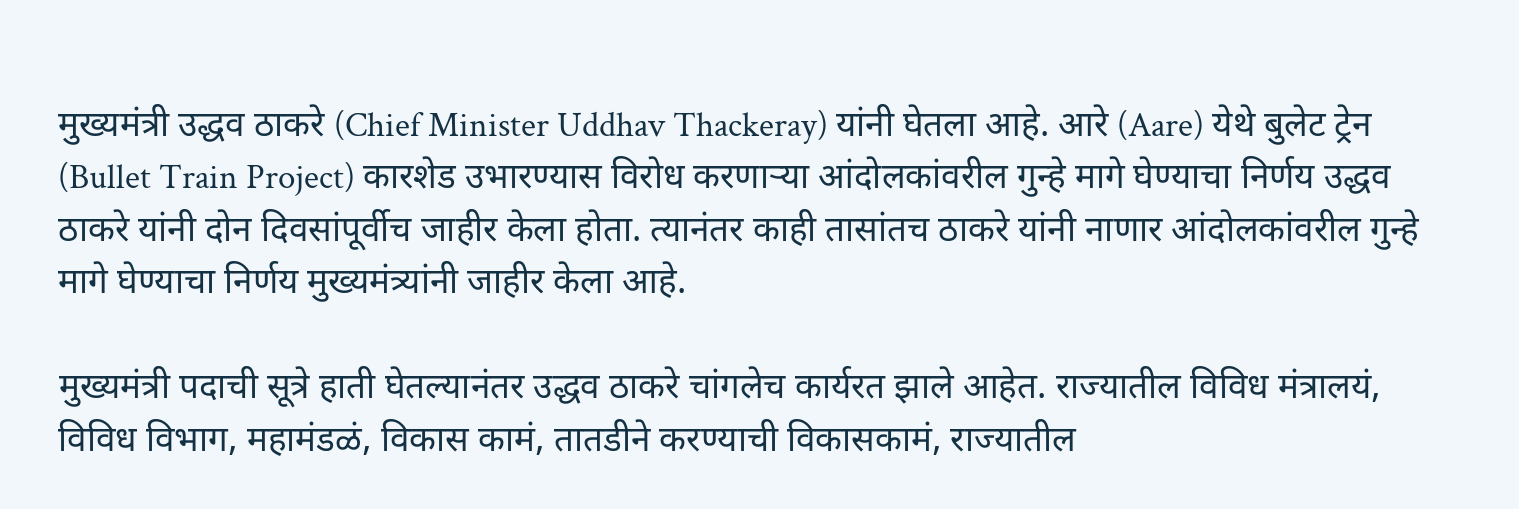मुख्यमंत्री उद्धव ठाकरे (Chief Minister Uddhav Thackeray) यांनी घेतला आहे. आरे (Aare) येथे बुलेट ट्रेन (Bullet Train Project) कारशेड उभारण्यास विरोध करणाऱ्या आंदोलकांवरील गुन्हे मागे घेण्याचा निर्णय उद्धव ठाकरे यांनी दोन दिवसांपूर्वीच जाहीर केला होता. त्यानंतर काही तासांतच ठाकरे यांनी नाणार आंदोलकांवरील गुन्हे मागे घेण्याचा निर्णय मुख्यमंत्र्यांनी जाहीर केला आहे.

मुख्यमंत्री पदाची सूत्रे हाती घेतल्यानंतर उद्धव ठाकरे चांगलेच कार्यरत झाले आहेत. राज्यातील विविध मंत्रालयं, विविध विभाग, महामंडळं, विकास कामं, तातडीने करण्याची विकासकामं, राज्यातील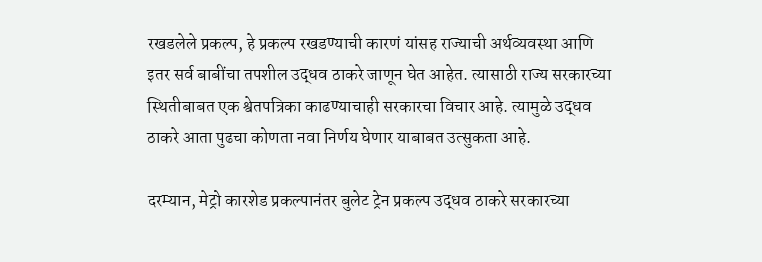रखडलेले प्रकल्प, हे प्रकल्प रखडण्याची कारणं यांसह राज्याची अर्थव्यवस्था आणि इतर सर्व बाबींचा तपशील उद्धव ठाकरे जाणून घेत आहेत. त्यासाठी राज्य सरकारच्या स्थितीबाबत एक श्वेतपत्रिका काढण्याचाही सरकारचा विचार आहे. त्यामुळे उद्धव ठाकरे आता पुढचा कोणता नवा निर्णय घेणार याबाबत उत्सुकता आहे.

दरम्यान, मेट्रो कारशेड प्रकल्पानंतर बुलेट ट्रेन प्रकल्प उद्धव ठाकरे सरकारच्या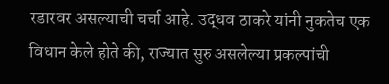रडारवर असल्याची चर्चा आहे. उद्धव ठाकरे यांनी नुकतेच एक विधान केले होते की, राज्यात सुरु असलेल्या प्रकल्पांची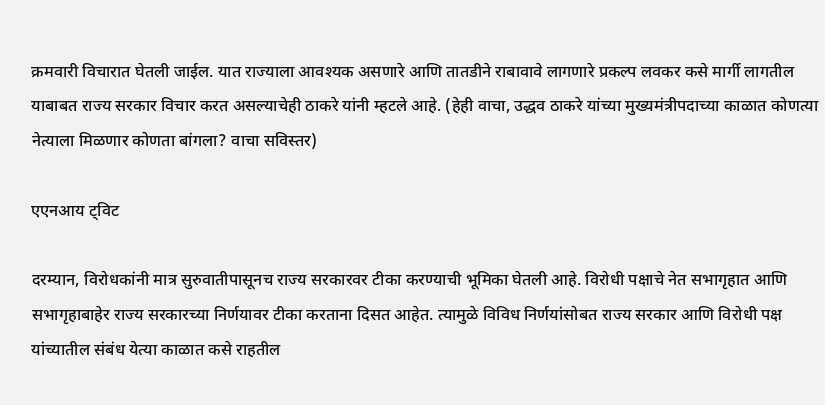क्रमवारी विचारात घेतली जाईल. यात राज्याला आवश्यक असणारे आणि तातडीने राबावावे लागणारे प्रकल्प लवकर कसे मार्गी लागतील याबाबत राज्य सरकार विचार करत असल्याचेही ठाकरे यांनी म्हटले आहे. (हेही वाचा, उद्धव ठाकरे यांच्या मुख्यमंत्रीपदाच्या काळात कोणत्या नेत्याला मिळणार कोणता बांगला? वाचा सविस्तर)

एएनआय ट्विट

दरम्यान, विरोधकांनी मात्र सुरुवातीपासूनच राज्य सरकारवर टीका करण्याची भूमिका घेतली आहे. विरोधी पक्षाचे नेत सभागृहात आणि सभागृहाबाहेर राज्य सरकारच्या निर्णयावर टीका करताना दिसत आहेत. त्यामुळे विविध निर्णयांसोबत राज्य सरकार आणि विरोधी पक्ष यांच्यातील संबंध येत्या काळात कसे राहतील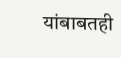यांबाबतही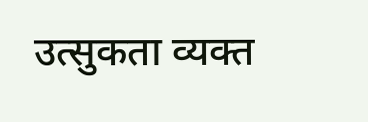उत्सुकता व्यक्त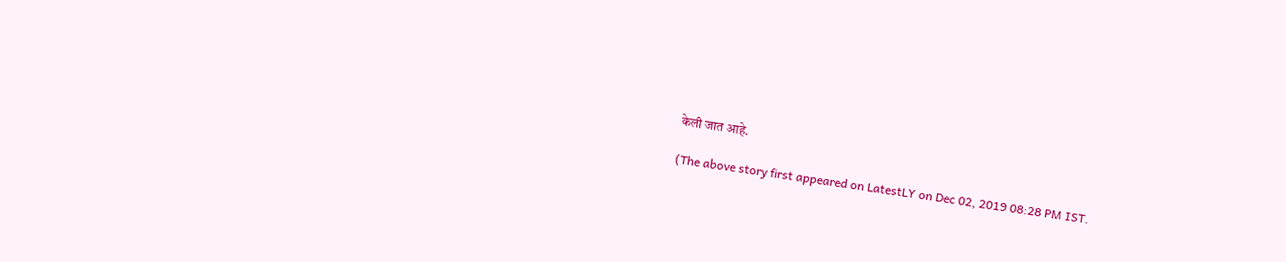केली जात आहे.

(The above story first appeared on LatestLY on Dec 02, 2019 08:28 PM IST.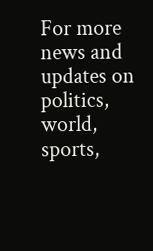For more news and updates on politics, world, sports,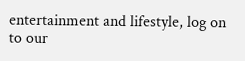entertainment and lifestyle, log on to our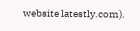website latestly.com).